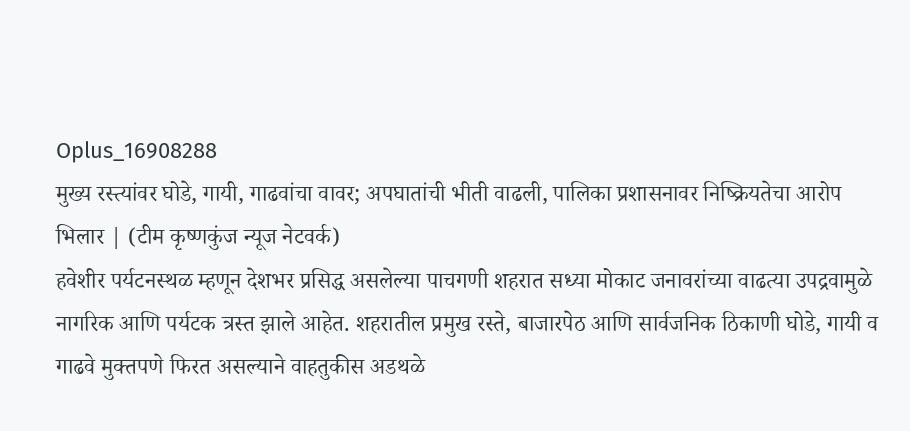Oplus_16908288
मुख्य रस्त्यांवर घोडे, गायी, गाढवांचा वावर; अपघातांची भीती वाढली, पालिका प्रशासनावर निष्क्रियतेचा आरोप
भिलार | (टीम कृष्णकुंज न्यूज नेटवर्क)
हवेशीर पर्यटनस्थळ म्हणून देशभर प्रसिद्ध असलेल्या पाचगणी शहरात सध्या मोकाट जनावरांच्या वाढत्या उपद्रवामुळे नागरिक आणि पर्यटक त्रस्त झाले आहेत. शहरातील प्रमुख रस्ते, बाजारपेठ आणि सार्वजनिक ठिकाणी घोडे, गायी व गाढवे मुक्तपणे फिरत असल्याने वाहतुकीस अडथळे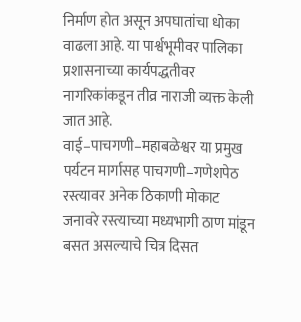निर्माण होत असून अपघातांचा धोका वाढला आहे. या पार्श्वभूमीवर पालिका प्रशासनाच्या कार्यपद्धतीवर नागरिकांकडून तीव्र नाराजी व्यक्त केली जात आहे.
वाई–पाचगणी–महाबळेश्वर या प्रमुख पर्यटन मार्गासह पाचगणी–गणेशपेठ रस्त्यावर अनेक ठिकाणी मोकाट जनावरे रस्त्याच्या मध्यभागी ठाण मांडून बसत असल्याचे चित्र दिसत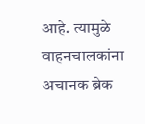आहे. त्यामुळे वाहनचालकांना अचानक ब्रेक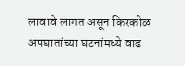लावावे लागत असून किरकोळ अपघातांच्या घटनांमध्ये वाढ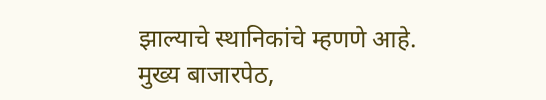झाल्याचे स्थानिकांचे म्हणणे आहे.
मुख्य बाजारपेठ,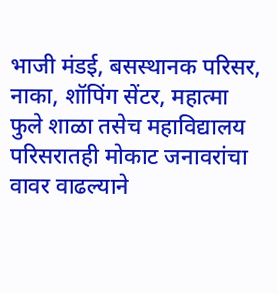भाजी मंडई, बसस्थानक परिसर, नाका, शॉपिंग सेंटर, महात्मा फुले शाळा तसेच महाविद्यालय परिसरातही मोकाट जनावरांचा वावर वाढल्याने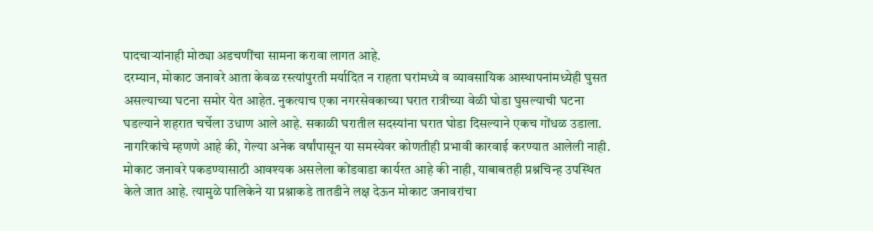पादचाऱ्यांनाही मोठ्या अडचणींचा सामना करावा लागत आहे.
दरम्यान, मोकाट जनावरे आता केवळ रस्त्यांपुरती मर्यादित न राहता घरांमध्ये व व्यावसायिक आस्थापनांमध्येही घुसत असल्याच्या घटना समोर येत आहेत. नुकत्याच एका नगरसेवकाच्या घरात रात्रीच्या वेळी घोडा घुसल्याची घटना घडल्याने शहरात चर्चेला उधाण आले आहे. सकाळी घरातील सदस्यांना घरात घोडा दिसल्याने एकच गोंधळ उडाला.
नागरिकांचे म्हणणे आहे की, गेल्या अनेक वर्षांपासून या समस्येवर कोणतीही प्रभावी कारवाई करण्यात आलेली नाही. मोकाट जनावरे पकडण्यासाठी आवश्यक असलेला कोंडवाडा कार्यरत आहे की नाही, याबाबतही प्रश्नचिन्ह उपस्थित केले जात आहे. त्यामुळे पालिकेने या प्रश्नाकडे तातडीने लक्ष देऊन मोकाट जनावरांचा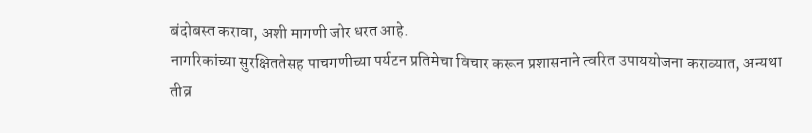बंदोबस्त करावा, अशी मागणी जोर धरत आहे.
नागरिकांच्या सुरक्षिततेसह पाचगणीच्या पर्यटन प्रतिमेचा विचार करून प्रशासनाने त्वरित उपाययोजना कराव्यात, अन्यथा तीव्र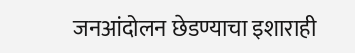जनआंदोलन छेडण्याचा इशाराही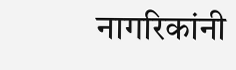नागरिकांनी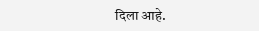दिला आहे.